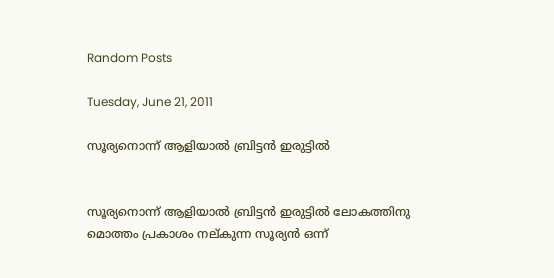Random Posts

Tuesday, June 21, 2011

സൂര്യനൊന്ന്‌ ആളിയാല്‍ ബ്രിട്ടന്‍ ഇരുട്ടില്‍


സൂര്യനൊന്ന്‌ ആളിയാല്‍ ബ്രിട്ടന്‍ ഇരുട്ടില്‍ ലോകത്തിനു മൊത്തം പ്രകാശം നല്‌കുന്ന സൂര്യന്‍ ഒന്ന്‌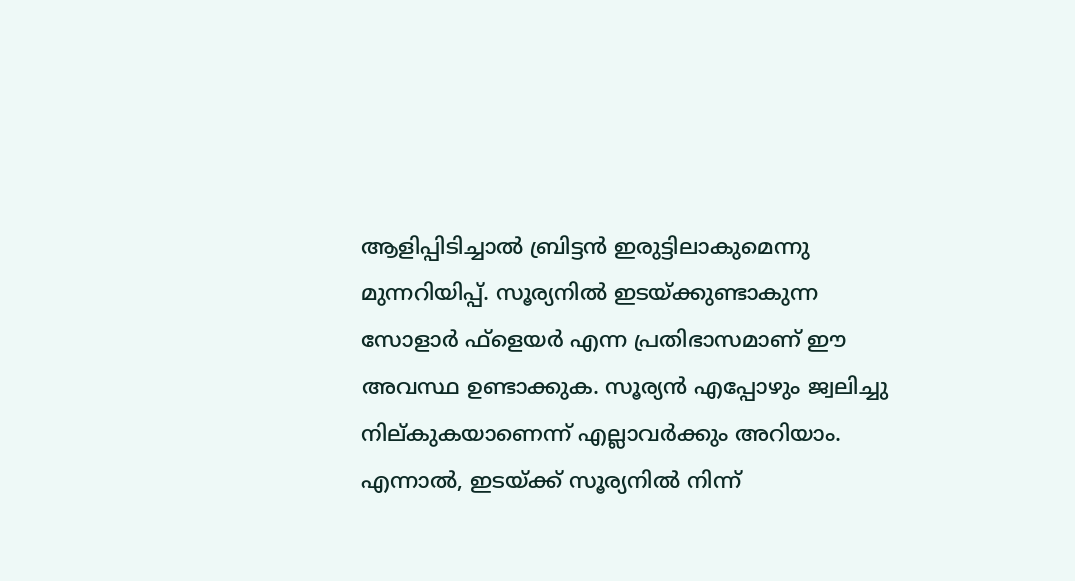ആളിപ്പിടിച്ചാല്‍ ബ്രിട്ടന്‍ ഇരുട്ടിലാകുമെന്നു മുന്നറിയിപ്പ്‌. സൂര്യനില്‍ ഇടയ്‌ക്കുണ്ടാകുന്ന സോളാര്‍ ഫ്‌ളെയര്‍ എന്ന പ്രതിഭാസമാണ്‌ ഈ അവസ്ഥ ഉണ്ടാക്കുക. സൂര്യന്‍ എപ്പോഴും ജ്വലിച്ചു നില്‌കുകയാണെന്ന്‌ എല്ലാവര്‍ക്കും അറിയാം. എന്നാല്‍, ഇടയ്‌ക്ക്‌ സൂര്യനില്‍ നിന്ന്‌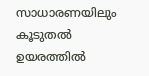സാധാരണയിലും കൂടുതല്‍ ഉയരത്തില്‍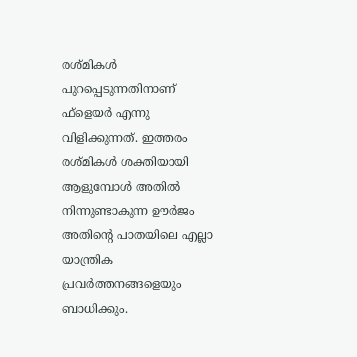രശ്‌മികള്‍ പുറപ്പെടുന്നതിനാണ്‌ ഫ്‌ളെയര്‍ എന്നു വിളിക്കുന്നത്‌. ഇത്തരം രശ്‌മികള്‍ ശക്തിയായി ആളുമ്പോള്‍ അതില്‍ നിന്നുണ്ടാകുന്ന ഊര്‍ജം അതിന്റെ പാതയിലെ എല്ലാ യാന്ത്രിക പ്രവര്‍ത്തനങ്ങളെയും ബാധിക്കും.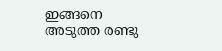ഇങ്ങനെ അടുത്ത രണ്ടു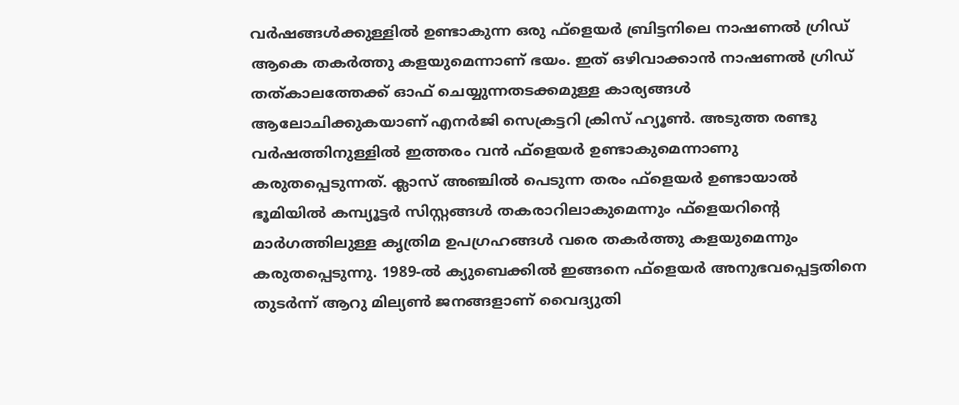വര്‍ഷങ്ങള്‍ക്കുള്ളില്‍ ഉണ്ടാകുന്ന ഒരു ഫ്‌ളെയര്‍ ബ്രിട്ടനിലെ നാഷണല്‍ ഗ്രിഡ്‌ ആകെ തകര്‍ത്തു കളയുമെന്നാണ്‌ ഭയം. ഇത്‌ ഒഴിവാക്കാന്‍ നാഷണല്‍ ഗ്രിഡ്‌ തത്‌കാലത്തേക്ക്‌ ഓഫ്‌ ചെയ്യുന്നതടക്കമുള്ള കാര്യങ്ങള്‍ ആലോചിക്കുകയാണ്‌ എനര്‍ജി സെക്രട്ടറി ക്രിസ്‌ ഹ്യൂണ്‍. അടുത്ത രണ്ടു വര്‍ഷത്തിനുള്ളില്‍ ഇത്തരം വന്‍ ഫ്‌ളെയര്‍ ഉണ്ടാകുമെന്നാണു കരുതപ്പെടുന്നത്‌. ക്ലാസ്‌ അഞ്ചില്‍ പെടുന്ന തരം ഫ്‌ളെയര്‍ ഉണ്ടായാല്‍ ഭൂമിയില്‍ കമ്പ്യൂട്ടര്‍ സിസ്റ്റങ്ങള്‍ തകരാറിലാകുമെന്നും ഫ്‌ളെയറിന്റെ മാര്‍ഗത്തിലുള്ള കൃത്രിമ ഉപഗ്രഹങ്ങള്‍ വരെ തകര്‍ത്തു കളയുമെന്നും കരുതപ്പെടുന്നു. 1989-ല്‍ ക്യുബെക്കില്‍ ഇങ്ങനെ ഫ്‌ളെയര്‍ അനുഭവപ്പെട്ടതിനെ തുടര്‍ന്ന്‌ ആറു മില്യണ്‍ ജനങ്ങളാണ്‌ വൈദ്യുതി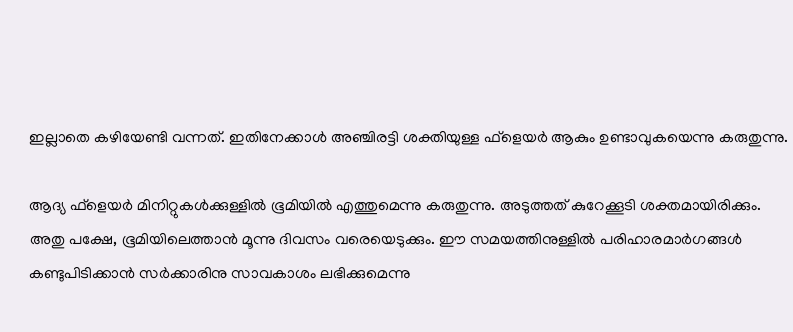ഇല്ലാതെ കഴിയേണ്ടി വന്നത്‌. ഇതിനേക്കാള്‍ അഞ്ചിരട്ടി ശക്തിയുള്ള ഫ്‌ളെയര്‍ ആകും ഉണ്ടാവുകയെന്നു കരുതുന്നു.

ആദ്യ ഫ്‌ളെയര്‍ മിനിറ്റുകള്‍ക്കുള്ളില്‍ ഭൂമിയില്‍ എത്തുമെന്നു കരുതുന്നു. അടുത്തത്‌ കുറേക്കൂടി ശക്തമായിരിക്കും. അതു പക്ഷേ, ഭൂമിയിലെത്താന്‍ മൂന്നു ദിവസം വരെയെടുക്കും. ഈ സമയത്തിനുള്ളില്‍ പരിഹാരമാര്‍ഗങ്ങള്‍ കണ്ടുപിടിക്കാന്‍ സര്‍ക്കാരിനു സാവകാശം ലഭിക്കുമെന്നു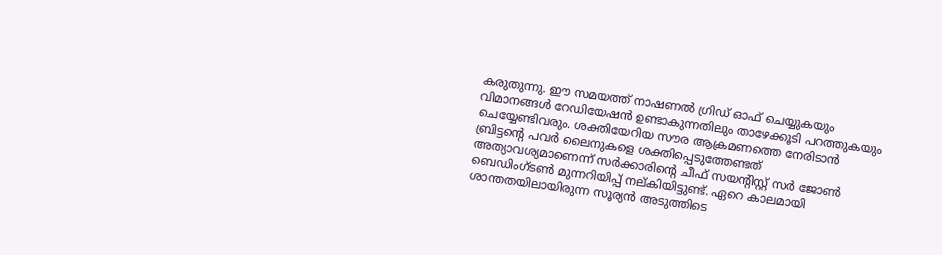കരുതുന്നു. ഈ സമയത്ത്‌ നാഷണല്‍ ഗ്രിഡ്‌ ഓഫ്‌ ചെയ്യുകയും വിമാനങ്ങള്‍ റേഡിയേഷന്‍ ഉണ്ടാകുന്നതിലും താഴേക്കൂടി പറത്തുകയും ചെയ്യേണ്ടിവരും. ശക്തിയേറിയ സൗര ആക്രമണത്തെ നേരിടാന്‍ ബ്രിട്ടന്റെ പവര്‍ ലൈനുകളെ ശക്തിപ്പെടുത്തേണ്ടത്‌ അത്യാവശ്യമാണെന്ന്‌ സര്‍ക്കാരിന്റെ ചീഫ്‌ സയന്റിസ്റ്റ്‌ സര്‍ ജോണ്‍ ബെഡിംഗ്‌ടണ്‍ മുന്നറിയിപ്പ്‌ നല്‌കിയിട്ടുണ്ട്‌. ഏറെ കാലമായി ശാന്തതയിലായിരുന്ന സൂര്യന്‍ അടുത്തിടെ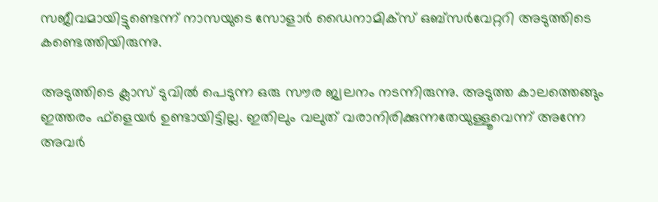സജീവമായിട്ടുണ്ടെന്ന്‌ നാസയുടെ സോളാര്‍ ഡൈനാമിക്‌സ്‌ ഒബ്‌സര്‍വേറ്ററി അടുത്തിടെ കണ്ടെത്തിയിരുന്നു.

അടുത്തിടെ ക്ലാസ്‌ ടുവില്‍ പെടുന്ന ഒരു സൗര ജ്വലനം നടന്നിരുന്നു. അടുത്ത കാലത്തെങ്ങും ഇത്തരം ഫ്‌ളെയര്‍ ഉണ്ടായിട്ടില്ല. ഇതിലും വലുത്‌ വരാനിരിക്കുന്നതേയുള്ളൂവെന്ന്‌ അന്നേ അവര്‍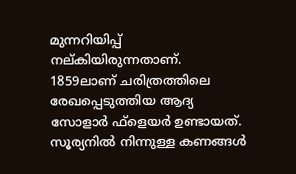മുന്നറിയിപ്പ്‌ നല്‌കിയിരുന്നതാണ്‌. 1859ലാണ്‌ ചരിത്രത്തിലെ രേഖപ്പെടുത്തിയ ആദ്യ സോളാര്‍ ഫ്‌ളെയര്‍ ഉണ്ടായത്‌. സൂര്യനില്‍ നിന്നുള്ള കണങ്ങള്‍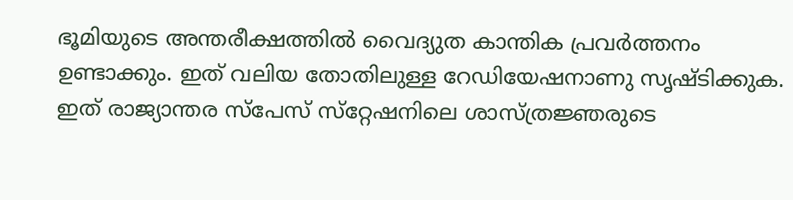ഭൂമിയുടെ അന്തരീക്ഷത്തില്‍ വൈദ്യുത കാന്തിക പ്രവര്‍ത്തനം ഉണ്ടാക്കും. ഇത്‌ വലിയ തോതിലുള്ള റേഡിയേഷനാണു സൃഷ്ടിക്കുക. ഇത്‌ രാജ്യാന്തര സ്‌പേസ്‌ സ്‌റ്റേഷനിലെ ശാസ്‌ത്രജ്ഞരുടെ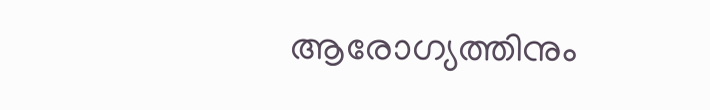ആരോഗ്യത്തിനും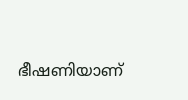ഭീഷണിയാണ്‌